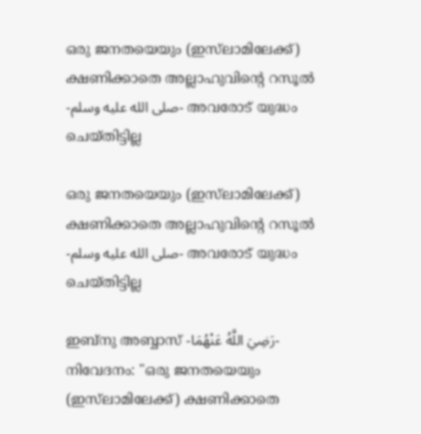ഒരു ജനതയെയും (ഇസ്‌ലാമിലേക്ക്) ക്ഷണിക്കാതെ അല്ലാഹുവിൻ്റെ റസൂൽ -صلى الله عليه وسلم- അവരോട് യുദ്ധം ചെയ്തിട്ടില്ല

ഒരു ജനതയെയും (ഇസ്‌ലാമിലേക്ക്) ക്ഷണിക്കാതെ അല്ലാഹുവിൻ്റെ റസൂൽ -صلى الله عليه وسلم- അവരോട് യുദ്ധം ചെയ്തിട്ടില്ല

ഇബ്‌നു അബ്ബാസ് -رَضِيَ اللَّهُ عَنْهُمَا- നിവേദനം: "ഒരു ജനതയെയും (ഇസ്‌ലാമിലേക്ക്) ക്ഷണിക്കാതെ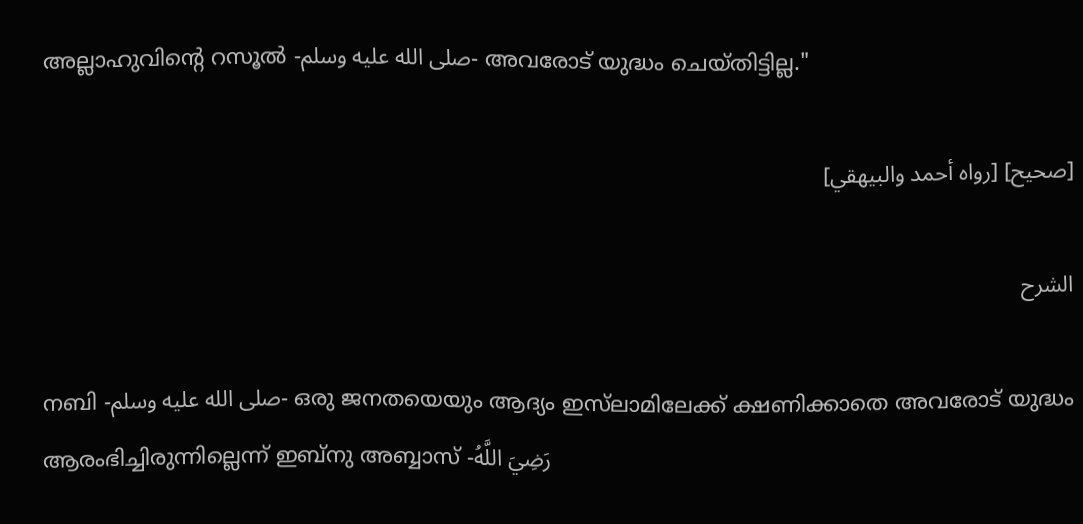അല്ലാഹുവിൻ്റെ റസൂൽ -صلى الله عليه وسلم- അവരോട് യുദ്ധം ചെയ്തിട്ടില്ല."

[صحيح] [رواه أحمد والبيهقي]

الشرح

നബി -صلى الله عليه وسلم- ഒരു ജനതയെയും ആദ്യം ഇസ്‌ലാമിലേക്ക് ക്ഷണിക്കാതെ അവരോട് യുദ്ധം ആരംഭിച്ചിരുന്നില്ലെന്ന് ഇബ്‌നു അബ്ബാസ് -رَضِيَ اللَّهُ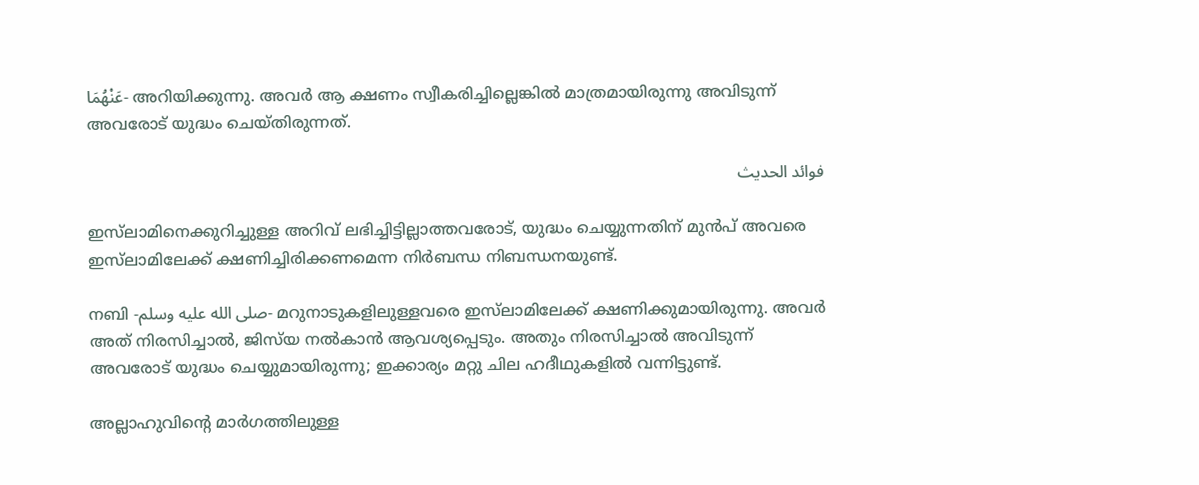عَنْهُمَا- അറിയിക്കുന്നു. അവർ ആ ക്ഷണം സ്വീകരിച്ചില്ലെങ്കിൽ മാത്രമായിരുന്നു അവിടുന്ന് അവരോട് യുദ്ധം ചെയ്തിരുന്നത്.

فوائد الحديث

ഇസ്‌ലാമിനെക്കുറിച്ചുള്ള അറിവ് ലഭിച്ചിട്ടില്ലാത്തവരോട്, യുദ്ധം ചെയ്യുന്നതിന് മുൻപ് അവരെ ഇസ്‌ലാമിലേക്ക് ക്ഷണിച്ചിരിക്കണമെന്ന നിർബന്ധ നിബന്ധനയുണ്ട്.

നബി -صلى الله عليه وسلم- മറുനാടുകളിലുള്ളവരെ ഇസ്‌ലാമിലേക്ക് ക്ഷണിക്കുമായിരുന്നു. അവർ അത് നിരസിച്ചാൽ, ജിസ്‌യ നൽകാൻ ആവശ്യപ്പെടും. അതും നിരസിച്ചാൽ അവിടുന്ന് അവരോട് യുദ്ധം ചെയ്യുമായിരുന്നു; ഇക്കാര്യം മറ്റു ചില ഹദീഥുകളിൽ വന്നിട്ടുണ്ട്.

അല്ലാഹുവിൻ്റെ മാർഗത്തിലുള്ള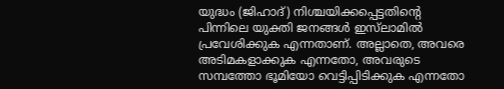യുദ്ധം (ജിഹാദ്) നിശ്ചയിക്കപ്പെട്ടതിൻ്റെ പിന്നിലെ യുക്തി ജനങ്ങൾ ഇസ്‌ലാമിൽ പ്രവേശിക്കുക എന്നതാണ്. അല്ലാതെ, അവരെ അടിമകളാക്കുക എന്നതോ, അവരുടെ സമ്പത്തോ ഭൂമിയോ വെട്ടിപ്പിടിക്കുക എന്നതോ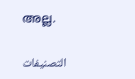അല്ല.

التصنيفات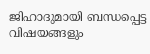ജിഹാദുമായി ബന്ധപ്പെട്ട വിഷയങ്ങളും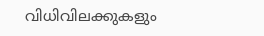വിധിവിലക്കുകളും